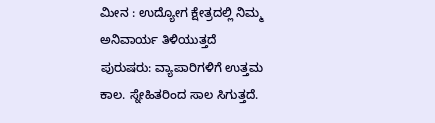ಮೀನ : ಉದ್ಯೋಗ ಕ್ಷೇತ್ರದಲ್ಲಿ ನಿಮ್ಮ ಅನಿವಾರ್ಯ ತಿಳಿಯುತ್ತದೆ
ಪುರುಷರು: ವ್ಯಾಪಾರಿಗಳಿಗೆ ಉತ್ತಮ ಕಾಲ. ಸ್ನೇಹಿತರಿಂದ ಸಾಲ ಸಿಗುತ್ತದೆ.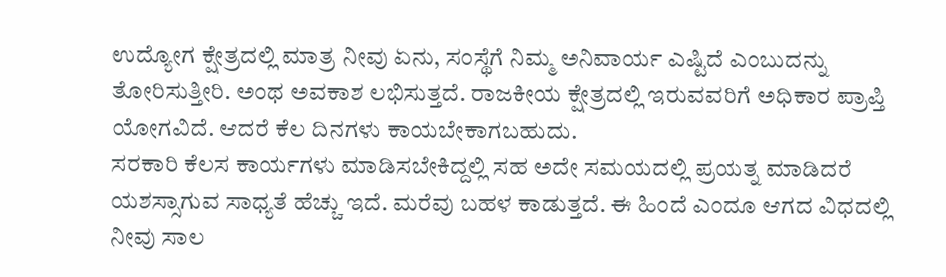ಉದ್ಯೋಗ ಕ್ಷೇತ್ರದಲ್ಲಿ ಮಾತ್ರ ನೀವು ಏನು, ಸಂಸ್ಥೆಗೆ ನಿಮ್ಮ ಅನಿವಾರ್ಯ ಎಷ್ಟಿದೆ ಎಂಬುದನ್ನು ತೋರಿಸುತ್ತೀರಿ. ಅಂಥ ಅವಕಾಶ ಲಭಿಸುತ್ತದೆ. ರಾಜಕೀಯ ಕ್ಷೇತ್ರದಲ್ಲಿ ಇರುವವರಿಗೆ ಅಧಿಕಾರ ಪ್ರಾಪ್ತಿ ಯೋಗವಿದೆ. ಆದರೆ ಕೆಲ ದಿನಗಳು ಕಾಯಬೇಕಾಗಬಹುದು.
ಸರಕಾರಿ ಕೆಲಸ ಕಾರ್ಯಗಳು ಮಾಡಿಸಬೇಕಿದ್ದಲ್ಲಿ ಸಹ ಅದೇ ಸಮಯದಲ್ಲಿ ಪ್ರಯತ್ನ ಮಾಡಿದರೆ ಯಶಸ್ಸಾಗುವ ಸಾಧ್ಯತೆ ಹೆಚ್ಚು ಇದೆ. ಮರೆವು ಬಹಳ ಕಾಡುತ್ತದೆ. ಈ ಹಿಂದೆ ಎಂದೂ ಆಗದ ವಿಧದಲ್ಲಿ ನೀವು ಸಾಲ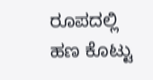ರೂಪದಲ್ಲಿ ಹಣ ಕೊಟ್ಟು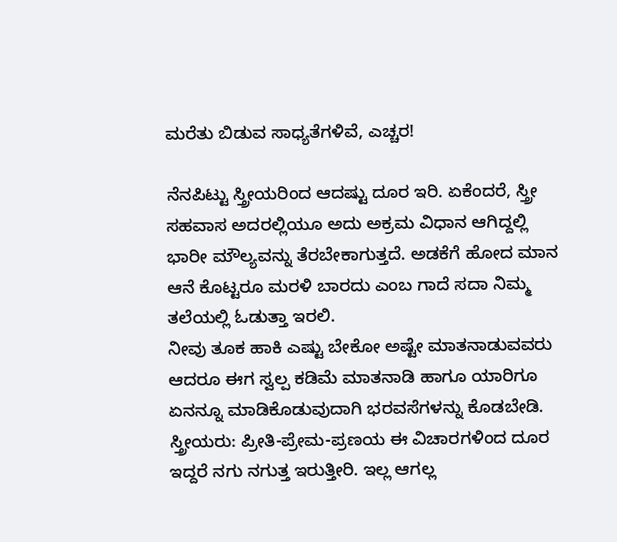ಮರೆತು ಬಿಡುವ ಸಾಧ್ಯತೆಗಳಿವೆ, ಎಚ್ಚರ!

ನೆನಪಿಟ್ಟು ಸ್ತ್ರೀಯರಿಂದ ಆದಷ್ಟು ದೂರ ಇರಿ. ಏಕೆಂದರೆ, ಸ್ತ್ರೀ ಸಹವಾಸ ಅದರಲ್ಲಿಯೂ ಅದು ಅಕ್ರಮ ವಿಧಾನ ಆಗಿದ್ದಲ್ಲಿ ಭಾರೀ ಮೌಲ್ಯವನ್ನು ತೆರಬೇಕಾಗುತ್ತದೆ. ಅಡಕೆಗೆ ಹೋದ ಮಾನ ಆನೆ ಕೊಟ್ಟರೂ ಮರಳಿ ಬಾರದು ಎಂಬ ಗಾದೆ ಸದಾ ನಿಮ್ಮ ತಲೆಯಲ್ಲಿ ಓಡುತ್ತಾ ಇರಲಿ.
ನೀವು ತೂಕ ಹಾಕಿ ಎಷ್ಟು ಬೇಕೋ ಅಷ್ಟೇ ಮಾತನಾಡುವವರು ಆದರೂ ಈಗ ಸ್ವಲ್ಪ ಕಡಿಮೆ ಮಾತನಾಡಿ ಹಾಗೂ ಯಾರಿಗೂ ಏನನ್ನೂ ಮಾಡಿಕೊಡುವುದಾಗಿ ಭರವಸೆಗಳನ್ನು ಕೊಡಬೇಡಿ.
ಸ್ತ್ರೀಯರು: ಪ್ರೀತಿ-ಪ್ರೇಮ-ಪ್ರಣಯ ಈ ವಿಚಾರಗಳಿಂದ ದೂರ ಇದ್ದರೆ ನಗು ನಗುತ್ತ ಇರುತ್ತೀರಿ. ಇಲ್ಲ ಆಗಲ್ಲ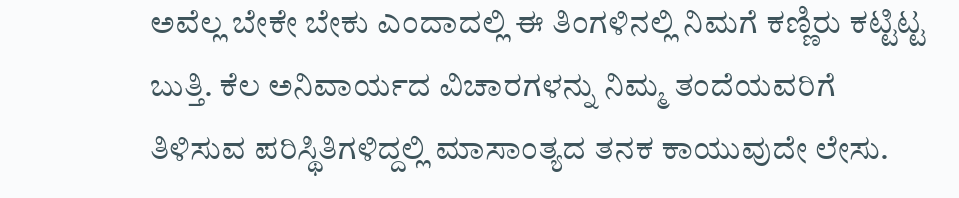ಅವೆಲ್ಲ ಬೇಕೇ ಬೇಕು ಎಂದಾದಲ್ಲಿ ಈ ತಿಂಗಳಿನಲ್ಲಿ ನಿಮಗೆ ಕಣ್ಣಿರು ಕಟ್ಟಿಟ್ಟ ಬುತ್ತಿ. ಕೆಲ ಅನಿವಾರ್ಯದ ವಿಚಾರಗಳನ್ನು ನಿಮ್ಮ ತಂದೆಯವರಿಗೆ ತಿಳಿಸುವ ಪರಿಸ್ಥಿತಿಗಳಿದ್ದಲ್ಲಿ ಮಾಸಾಂತ್ಯದ ತನಕ ಕಾಯುವುದೇ ಲೇಸು.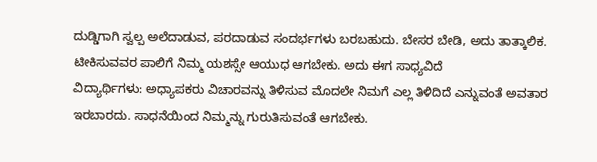ದುಡ್ಡಿಗಾಗಿ ಸ್ವಲ್ಪ ಅಲೆದಾಡುವ, ಪರದಾಡುವ ಸಂದರ್ಭಗಳು ಬರಬಹುದು. ಬೇಸರ ಬೇಡಿ, ಅದು ತಾತ್ಕಾಲಿಕ. ಟೀಕಿಸುವವರ ಪಾಲಿಗೆ ನಿಮ್ಮ ಯಶಸ್ಸೇ ಆಯುಧ ಆಗಬೇಕು. ಅದು ಈಗ ಸಾಧ್ಯವಿದೆ
ವಿದ್ಯಾರ್ಥಿಗಳು: ಅಧ್ಯಾಪಕರು ವಿಚಾರವನ್ನು ತಿಳಿಸುವ ಮೊದಲೇ ನಿಮಗೆ ಎಲ್ಲ ತಿಳಿದಿದೆ ಎನ್ನುವಂತೆ ಅವತಾರ ಇರಬಾರದು. ಸಾಧನೆಯಿಂದ ನಿಮ್ಮನ್ನು ಗುರುತಿಸುವಂತೆ ಆಗಬೇಕು.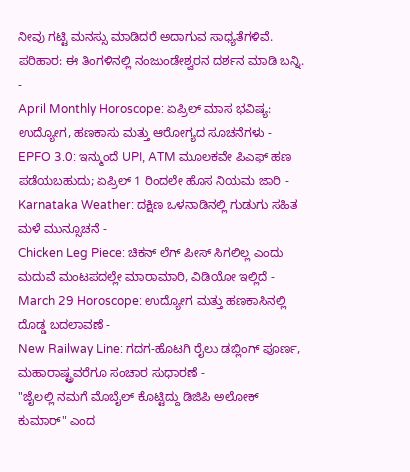ನೀವು ಗಟ್ಟಿ ಮನಸ್ಸು ಮಾಡಿದರೆ ಅದಾಗುವ ಸಾಧ್ಯತೆಗಳಿವೆ.
ಪರಿಹಾರ: ಈ ತಿಂಗಳಿನಲ್ಲಿ ನಂಜುಂಡೇಶ್ವರನ ದರ್ಶನ ಮಾಡಿ ಬನ್ನಿ.
-
April Monthly Horoscope: ಏಪ್ರಿಲ್ ಮಾಸ ಭವಿಷ್ಯ: ಉದ್ಯೋಗ, ಹಣಕಾಸು ಮತ್ತು ಆರೋಗ್ಯದ ಸೂಚನೆಗಳು -
EPFO 3.0: ಇನ್ಮುಂದೆ UPI, ATM ಮೂಲಕವೇ ಪಿಎಫ್ ಹಣ ಪಡೆಯಬಹುದು; ಏಪ್ರಿಲ್ 1 ರಿಂದಲೇ ಹೊಸ ನಿಯಮ ಜಾರಿ -
Karnataka Weather: ದಕ್ಷಿಣ ಒಳನಾಡಿನಲ್ಲಿ ಗುಡುಗು ಸಹಿತ ಮಳೆ ಮುನ್ಸೂಚನೆ -
Chicken Leg Piece: ಚಿಕನ್ ಲೆಗ್ ಪೀಸ್ ಸಿಗಲಿಲ್ಲ ಎಂದು ಮದುವೆ ಮಂಟಪದಲ್ಲೇ ಮಾರಾಮಾರಿ, ವಿಡಿಯೋ ಇಲ್ಲಿದೆ -
March 29 Horoscope: ಉದ್ಯೋಗ ಮತ್ತು ಹಣಕಾಸಿನಲ್ಲಿ ದೊಡ್ಡ ಬದಲಾವಣೆ -
New Railway Line: ಗದಗ-ಹೊಟಗಿ ರೈಲು ಡಬ್ಲಿಂಗ್ ಪೂರ್ಣ, ಮಹಾರಾಷ್ಟ್ರವರೆಗೂ ಸಂಚಾರ ಸುಧಾರಣೆ -
"ಜೈಲಲ್ಲಿ ನಮಗೆ ಮೊಬೈಲ್ ಕೊಟ್ಟಿದ್ದು ಡಿಜಿಪಿ ಅಲೋಕ್ ಕುಮಾರ್" ಎಂದ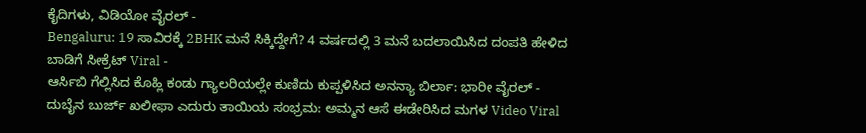ಕೈದಿಗಳು, ವಿಡಿಯೋ ವೈರಲ್ -
Bengaluru: 19 ಸಾವಿರಕ್ಕೆ 2BHK ಮನೆ ಸಿಕ್ಕಿದ್ದೇಗೆ? 4 ವರ್ಷದಲ್ಲಿ 3 ಮನೆ ಬದಲಾಯಿಸಿದ ದಂಪತಿ ಹೇಳಿದ ಬಾಡಿಗೆ ಸೀಕ್ರೆಟ್ Viral -
ಆರ್ಸಿಬಿ ಗೆಲ್ಲಿಸಿದ ಕೊಹ್ಲಿ ಕಂಡು ಗ್ಯಾಲರಿಯಲ್ಲೇ ಕುಣಿದು ಕುಪ್ಪಳಿಸಿದ ಅನನ್ಯಾ ಬಿರ್ಲಾ: ಭಾರೀ ವೈರಲ್ -
ದುಬೈನ ಬುರ್ಜ್ ಖಲೀಫಾ ಎದುರು ತಾಯಿಯ ಸಂಭ್ರಮ: ಅಮ್ಮನ ಆಸೆ ಈಡೇರಿಸಿದ ಮಗಳ Video Viral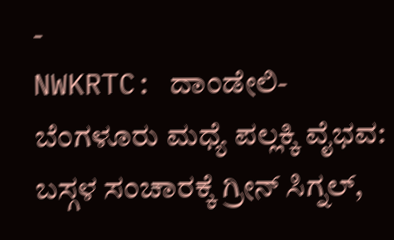-
NWKRTC: ದಾಂಡೇಲಿ-ಬೆಂಗಳೂರು ಮಧ್ಯೆ ಪಲ್ಲಕ್ಕಿ ವೈಭವ: ಬಸ್ಗಳ ಸಂಚಾರಕ್ಕೆ ಗ್ರೀನ್ ಸಿಗ್ನಲ್,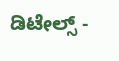ಡಿಟೇಲ್ಸ್ -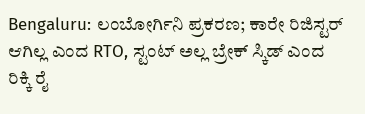Bengaluru: ಲಂಬೋರ್ಗಿನಿ ಪ್ರಕರಣ; ಕಾರೇ ರಿಜಿಸ್ಟರ್ ಆಗಿಲ್ಲ ಎಂದ RTO, ಸ್ಟಂಟ್ ಅಲ್ಲ ಬ್ರೇಕ್ ಸ್ಕಿಡ್ ಎಂದ ರಿಕ್ಕಿ ರೈ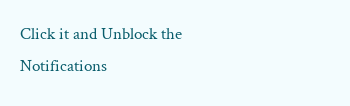Click it and Unblock the Notifications